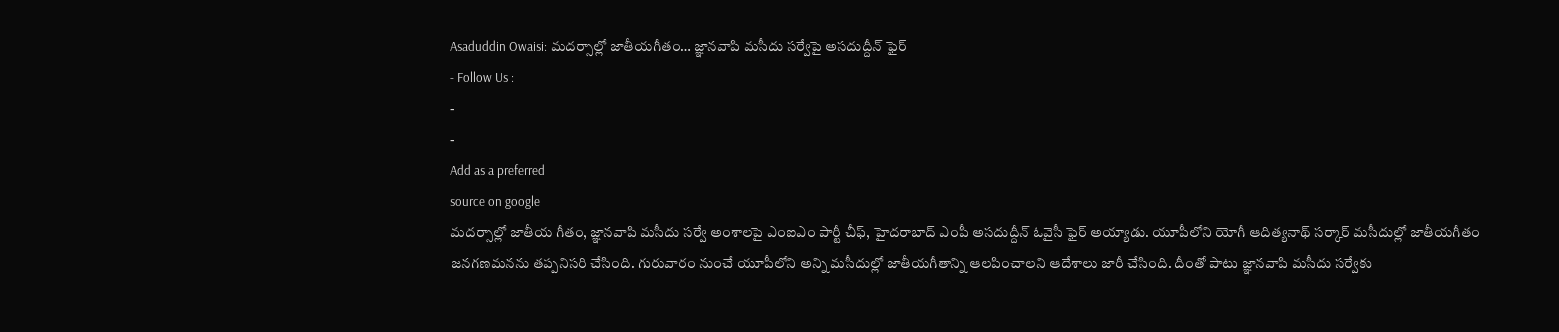Asaduddin Owaisi: మదర్సాల్లో జాతీయగీతం… జ్ఞానవాపి మసీదు సర్వేపై అసదుద్దీన్ ఫైర్
- Follow Us :
-
-
Add as a preferred
source on google
మదర్సాల్లో జాతీయ గీతం, జ్ఞానవాపి మసీదు సర్వే అంశాలపై ఎంఐఎం పార్టీ చీఫ్, హైదరాబాద్ ఎంపీ అసదుద్దీన్ ఓవైసీ ఫైర్ అయ్యాడు. యూపీలోని యోగీ ఆదిత్యనాథ్ సర్కార్ మసీదుల్లో జాతీయగీతం జనగణమనను తప్పనిసరి చేసింది. గురువారం నుంచే యూపీలోని అన్ని మసీదుల్లో జాతీయగీతాన్ని ఆలపించాలని ఆదేశాలు జారీ చేసింది. దీంతో పాటు జ్ఞానవాపి మసీదు సర్వేకు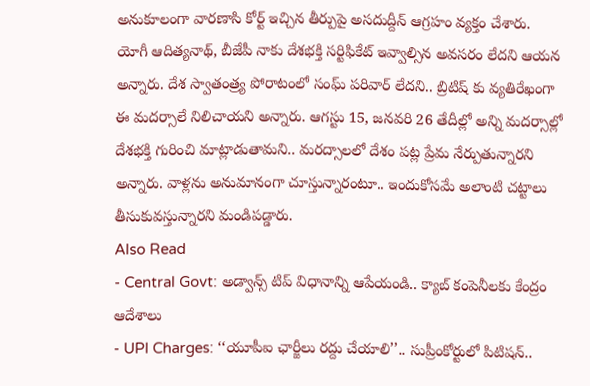అనుకూలంగా వారణాసి కోర్ట్ ఇచ్చిన తీర్పుపై అసదుద్దీన్ ఆగ్రహం వ్యక్తం చేశారు.
యోగీ ఆదిత్యనాథ్, బీజేపీ నాకు దేశభక్తి సర్టిఫికేట్ ఇవ్వాల్సిన అవసరం లేదని ఆయన అన్నారు. దేశ స్వాతంత్ర్య పోరాటంలో సంఘ్ పరివార్ లేదని.. బ్రిటిష్ కు వ్యతిరేఖంగా ఈ మదర్సాలే నిలిచాయని అన్నారు. ఆగస్టు 15, జనవరి 26 తేదీల్లో అన్ని మదర్సాల్లో దేశభక్తి గురించి మాట్లాడుతామని.. మరద్సాలలో దేశం పట్ల ప్రేమ నేర్పుతున్నారని అన్నారు. వాళ్లను అనుమానంగా చూస్తున్నారంటూ.. ఇందుకోసమే అలాంటి చట్టాలు తీసుకువస్తున్నారని మండిపడ్డారు.
Also Read
- Central Govt: అడ్వాన్స్ టిప్ విధానాన్ని ఆపేయండి.. క్యాబ్ కంపెనీలకు కేంద్రం ఆదేశాలు
- UPI Charges: ‘‘యూపీఐ ఛార్జీలు రద్దు చేయాలి’’.. సుప్రీంకోర్టులో పిటిషన్..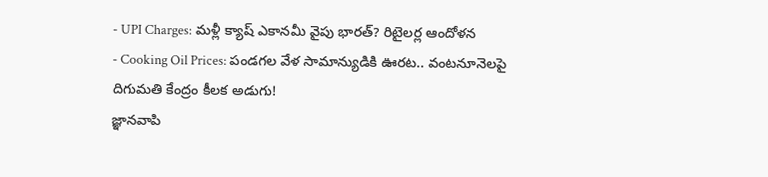- UPI Charges: మళ్లీ క్యాష్ ఎకానమీ వైపు భారత్? రిటైలర్ల ఆందోళన
- Cooking Oil Prices: పండగల వేళ సామాన్యుడికి ఊరట.. వంటనూనెలపై దిగుమతి కేంద్రం కీలక అడుగు!
జ్ఞానవాపి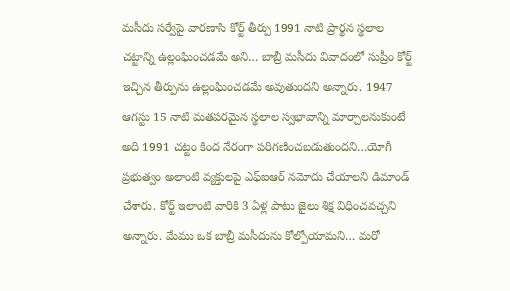మసీదు సర్వేపై వారణాసి కోర్ట్ తీర్పు 1991 నాటి ప్రార్థన స్థలాల చట్టాన్ని ఉల్లంఘించడమే అని… బాబ్రీ మసీదు వివాదంలో సుప్రీం కోర్ట్ ఇచ్చిన తీర్పును ఉల్లంఘించడమే అవుతుందని అన్నారు. 1947 ఆగస్టు 15 నాటి మతపరమైన స్థలాల స్వభావాన్ని మార్చాలనుకుంటే అది 1991 చట్టం కింద నేరంగా పరిగణించబడుతుందని…యోగీ ప్రభుత్వం అలాంటి వ్యక్తులపై ఎఫ్ఐఆర్ నమోదు చేయాలని డిమాండ్ చేశారు. కోర్ట్ ఇలాంటి వారికి 3 ఏళ్ల పాటు జైలు శిక్ష విధించవచ్చని అన్నారు. మేము ఒక బాబ్రీ మసీదును కోల్పోయామని… మరో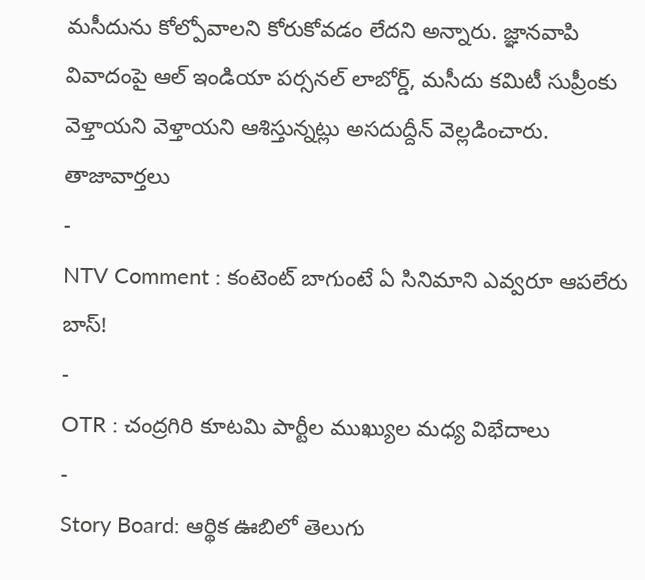మసీదును కోల్పోవాలని కోరుకోవడం లేదని అన్నారు. జ్ఞానవాపి వివాదంపై ఆల్ ఇండియా పర్సనల్ లాబోర్డ్, మసీదు కమిటీ సుప్రీంకు వెళ్తాయని వెళ్తాయని ఆశిస్తున్నట్లు అసదుద్దీన్ వెల్లడించారు.
తాజావార్తలు
-
NTV Comment : కంటెంట్ బాగుంటే ఏ సినిమాని ఎవ్వరూ ఆపలేరు బాస్!
-
OTR : చంద్రగిరి కూటమి పార్టీల ముఖ్యుల మధ్య విభేదాలు
-
Story Board: ఆర్థిక ఊబిలో తెలుగు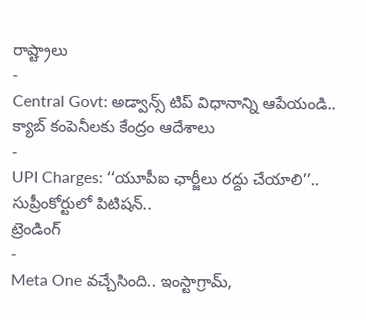రాష్ట్రాలు
-
Central Govt: అడ్వాన్స్ టిప్ విధానాన్ని ఆపేయండి.. క్యాబ్ కంపెనీలకు కేంద్రం ఆదేశాలు
-
UPI Charges: ‘‘యూపీఐ ఛార్జీలు రద్దు చేయాలి’’.. సుప్రీంకోర్టులో పిటిషన్..
ట్రెండింగ్
-
Meta One వచ్చేసింది.. ఇంస్టాగ్రామ్,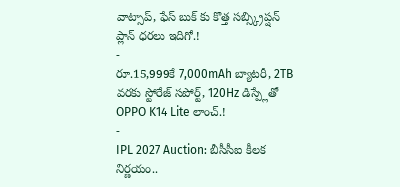వాట్సాప్, ఫేస్ బుక్ కు కొత్త సబ్స్క్రిప్షన్ ప్లాన్ ధరలు ఇదిగో.!
-
రూ.15,999కే 7,000mAh బ్యాటరీ, 2TB వరకు స్టోరేజ్ సపోర్ట్, 120Hz డిస్ప్లేతో OPPO K14 Lite లాంచ్.!
-
IPL 2027 Auction: బీసీసీఐ కీలక నిర్ణయం..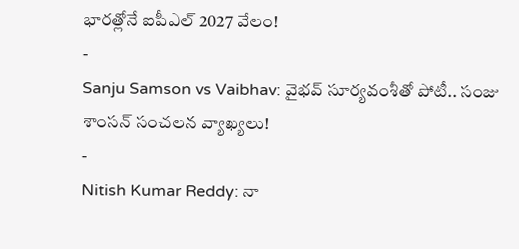భారత్లోనే ఐపీఎల్ 2027 వేలం!
-
Sanju Samson vs Vaibhav: వైభవ్ సూర్యవంశీతో పోటీ.. సంజు శాంసన్ సంచలన వ్యాఖ్యలు!
-
Nitish Kumar Reddy: నా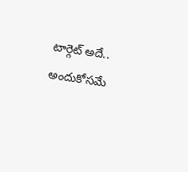టార్గెట్ అదే.. అందుకోసమే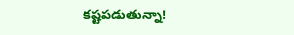కష్టపడుతున్నా!